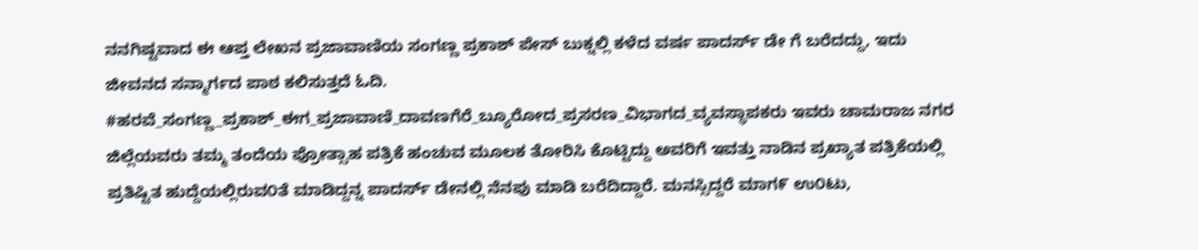ನನಗಿಷ್ಟವಾದ ಈ ಆಪ್ತ ಲೇಖನ ಪ್ರಜಾವಾಣಿಯ ಸಂಗಣ್ಣ ಪ್ರಕಾಶ್ ಪೇಸ್ ಬುಕ್ನಲ್ಲಿ ಕಳೆದ ವರ್ಷ ಪಾದರ್ಸ್ ಡೇ ಗೆ ಬರೆದದ್ದು, ಇದು ಜೀವನದ ಸನ್ಮಾರ್ಗದ ಪಾಠ ಕಲಿಸುತ್ತದೆ ಓದಿ.
#ಹರವೆ_ಸಂಗಣ್ಣ_ಪ್ರಕಾಶ್_ಈಗ_ಪ್ರಜಾವಾಣಿ_ದಾವಣಗೆರೆ_ಬ್ಯೂರೋದ_ಪ್ರಸರಣ_ವಿಭಾಗದ_ವ್ಯವಸ್ಥಾಪಕರು ಇವರು ಚಾಮರಾಜ ನಗರ ಜಿಲ್ಲೆಯವರು ತಮ್ಮ ತಂದೆಯ ಪ್ರೋತ್ಸಾಹ ಪತ್ರಿಕೆ ಹಂಚುವ ಮೂಲಕ ತೋರಿಸಿ ಕೊಟ್ಟಿದ್ದು ಅವರಿಗೆ ಇವತ್ತು ನಾಡಿನ ಪ್ರಖ್ಯಾತ ಪತ್ರಿಕೆಯಲ್ಲಿ ಪ್ರತಿಷ್ಟಿತ ಹುದ್ದೆಯಲ್ಲಿರುವ೦ತೆ ಮಾಡಿದ್ದನ್ನ ಪಾದರ್ಸ್ ಡೇನಲ್ಲಿ ನೆನಪು ಮಾಡಿ ಬರೆದಿದ್ದಾರೆ. ಮನಸ್ಸಿದ್ದರೆ ಮಾಗ೯ ಉ೦ಟು,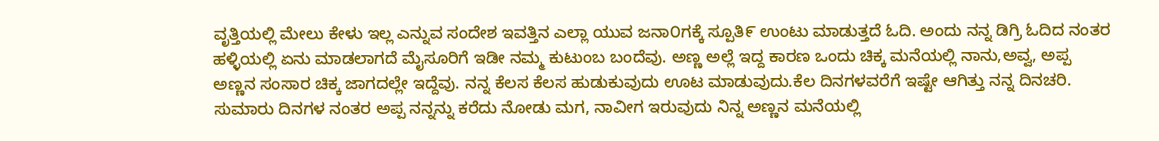ವೃತ್ತಿಯಲ್ಲಿ ಮೇಲು ಕೇಳು ಇಲ್ಲ ಎನ್ನುವ ಸಂದೇಶ ಇವತ್ತಿನ ಎಲ್ಲಾ ಯುವ ಜನಾ೦ಗಕ್ಕೆ ಸ್ಪೂತಿ೯ ಉಂಟು ಮಾಡುತ್ತದೆ ಓದಿ. ಅಂದು ನನ್ನ ಡಿಗ್ರಿ ಓದಿದ ನಂತರ ಹಳ್ಳಿಯಲ್ಲಿ ಏನು ಮಾಡಲಾಗದೆ ಮೈಸೂರಿಗೆ ಇಡೀ ನಮ್ಮ ಕುಟುಂಬ ಬಂದೆವು. ಅಣ್ಣ ಅಲ್ಲೆ ಇದ್ದ ಕಾರಣ ಒಂದು ಚಿಕ್ಕ ಮನೆಯಲ್ಲಿ ನಾನು,ಅವ್ವ, ಅಪ್ಪ ಅಣ್ಣನ ಸಂಸಾರ ಚಿಕ್ಕ ಜಾಗದಲ್ಲೇ ಇದ್ದೆವು. ನನ್ನ ಕೆಲಸ ಕೆಲಸ ಹುಡುಕುವುದು ಊಟ ಮಾಡುವುದು.ಕೆಲ ದಿನಗಳವರೆಗೆ ಇಷ್ಟೇ ಆಗಿತ್ತು ನನ್ನ ದಿನಚರಿ. ಸುಮಾರು ದಿನಗಳ ನಂತರ ಅಪ್ಪ ನನ್ನನ್ನು ಕರೆದು ನೋಡು ಮಗ, ನಾವೀಗ ಇರುವುದು ನಿನ್ನ ಅಣ್ಣನ ಮನೆಯಲ್ಲಿ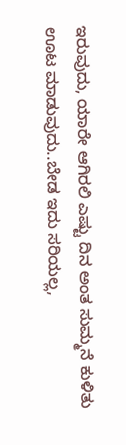ಇರುವುದು, ಯಾರೇ ಆಗಿರಲಿ ಎಷ್ಟು ದಿನ ಅಂತ ಸುಮ್ಮನೆ ಕುಳಿತು ಊಟ ಮಾಡುವುದು..ಬೇಡ ಇದು ಸರಿಯಲ್ಲ,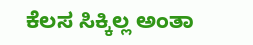ಕೆಲಸ ಸಿಕ್ಕಿಲ್ಲ ಅಂತಾ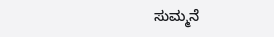ಸುಮ್ಮನೆ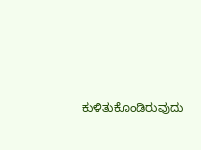ಕುಳಿತುಕೊಂಡಿರುವುದು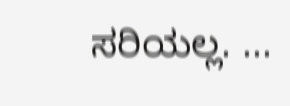ಸರಿಯಲ್ಲ. ...